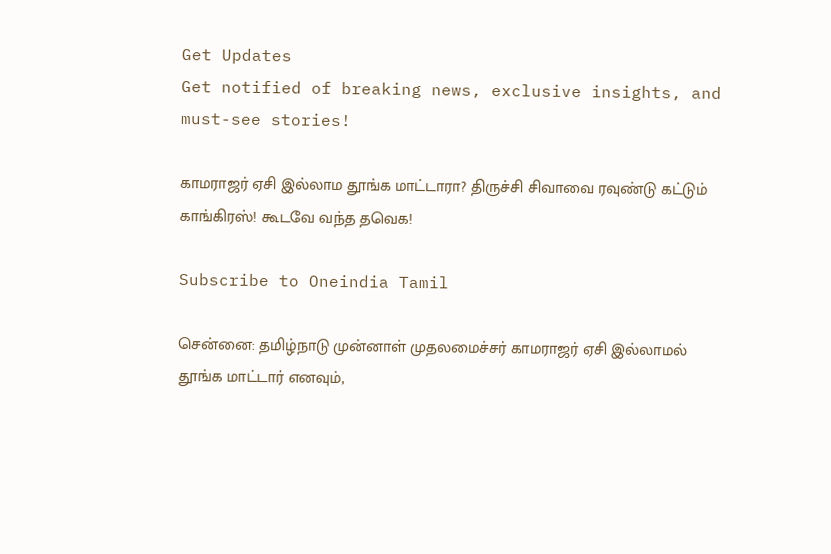Get Updates
Get notified of breaking news, exclusive insights, and must-see stories!

காமராஜர் ஏசி இல்லாம தூங்க மாட்டாரா? திருச்சி சிவாவை ரவுண்டு கட்டும் காங்கிரஸ்! கூடவே வந்த தவெக!

Subscribe to Oneindia Tamil

சென்னை: தமிழ்நாடு முன்னாள் முதலமைச்சர் காமராஜர் ஏசி இல்லாமல் தூங்க மாட்டார் எனவும்,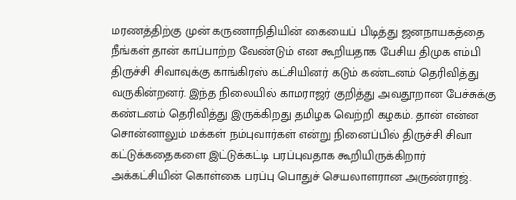மரணத்திற்கு முன் கருணாநிதியின் கையைப் பிடித்து ஜனநாயகத்தை நீங்கள் தான் காப்பாற்ற வேண்டும் என கூறியதாக பேசிய திமுக எம்பி திருச்சி சிவாவுக்கு காங்கிரஸ் கட்சியினர் கடும் கண்டனம் தெரிவித்து வருகின்றனர். இந்த நிலையில் காமராஜர் குறித்து அவதூறான பேச்சுக்கு கண்டனம் தெரிவித்து இருக்கிறது தமிழக வெற்றி கழகம். தான் என்ன சொன்னாலும் மக்கள் நம்புவார்கள் என்று நினைப்பில் திருச்சி சிவா கட்டுக்கதைகளை இட்டுக்கட்டி பரப்புவதாக கூறியிருக்கிறார் அக்கட்சியின் கொள்கை பரப்பு பொதுச் செயலாளரான அருண்ராஜ்.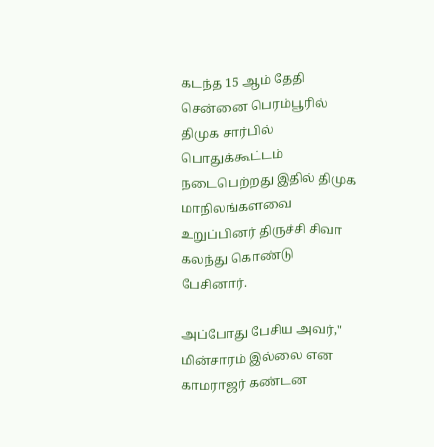கடந்த 15 ஆம் தேதி சென்னை பெரம்பூரில் திமுக சார்பில் பொதுக்கூட்டம் நடைபெற்றது இதில் திமுக மாநிலங்களவை உறுப்பினர் திருச்சி சிவா கலந்து கொண்டு பேசினார்.

அப்போது பேசிய அவர்," மின்சாரம் இல்லை என காமராஜர் கண்டன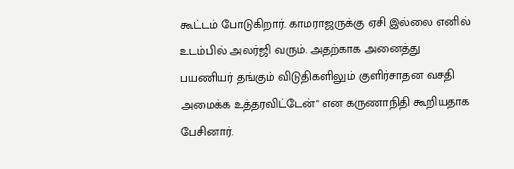கூட்டம் போடுகிறார். காமராஜருக்கு ஏசி இல்லை எனில் உடம்பில் அலர்ஜி வரும். அதற்காக அனைத்து பயணியர் தங்கும் விடுதிகளிலும் குளிர்சாதன வசதி அமைக்க உத்தரவிட்டேன்" என கருணாநிதி கூறியதாக பேசினார்.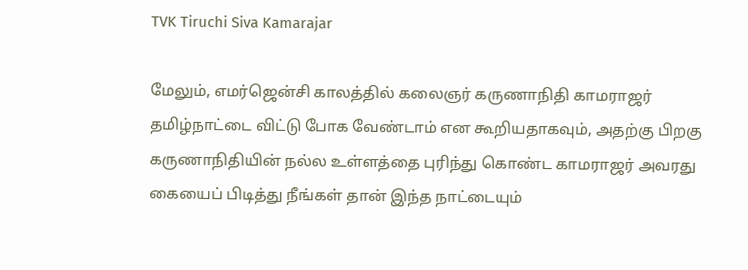TVK Tiruchi Siva Kamarajar

மேலும், எமர்ஜென்சி காலத்தில் கலைஞர் கருணாநிதி காமராஜர் தமிழ்நாட்டை விட்டு போக வேண்டாம் என கூறியதாகவும், அதற்கு பிறகு கருணாநிதியின் நல்ல உள்ளத்தை புரிந்து கொண்ட காமராஜர் அவரது கையைப் பிடித்து நீங்கள் தான் இந்த நாட்டையும்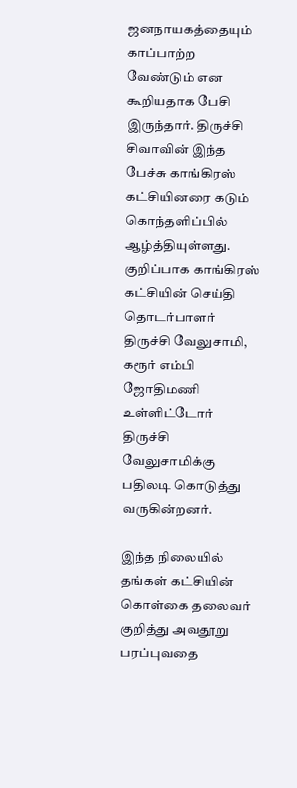ஜனநாயகத்தையும் காப்பாற்ற வேண்டும் என கூறியதாக பேசி இருந்தார். திருச்சி சிவாவின் இந்த பேச்சு காங்கிரஸ் கட்சியினரை கடும் கொந்தளிப்பில் ஆழ்த்தியுள்ளது. குறிப்பாக காங்கிரஸ் கட்சியின் செய்தி தொடர்பாளர் திருச்சி வேலுசாமி, கரூர் எம்பி ஜோதிமணி உள்ளிட்டோர் திருச்சி வேலுசாமிக்கு பதிலடி கொடுத்து வருகின்றனர்.

இந்த நிலையில் தங்கள் கட்சியின் கொள்கை தலைவர் குறித்து அவதூறு பரப்புவதை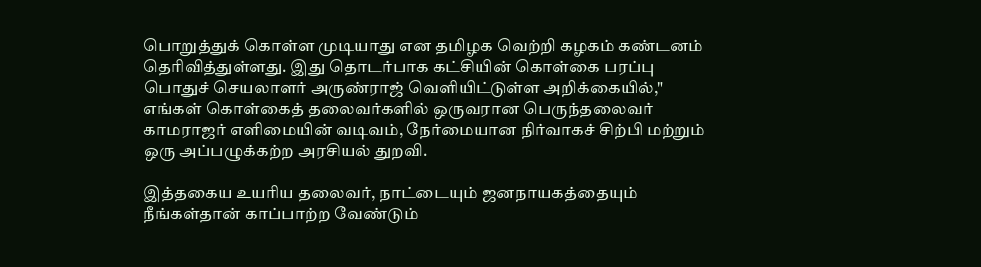பொறுத்துக் கொள்ள முடியாது என தமிழக வெற்றி கழகம் கண்டனம் தெரிவித்துள்ளது. இது தொடர்பாக கட்சியின் கொள்கை பரப்பு பொதுச் செயலாளர் அருண்ராஜ் வெளியிட்டுள்ள அறிக்கையில்," எங்கள் கொள்கைத் தலைவர்களில் ஒருவரான பெருந்தலைவர் காமராஜர் எளிமையின் வடிவம், நேர்மையான நிர்வாகச் சிற்பி மற்றும் ஒரு அப்பழுக்கற்ற அரசியல் துறவி.

இத்தகைய உயரிய தலைவர், நாட்டையும் ஜனநாயகத்தையும் நீங்கள்தான் காப்பாற்ற வேண்டும்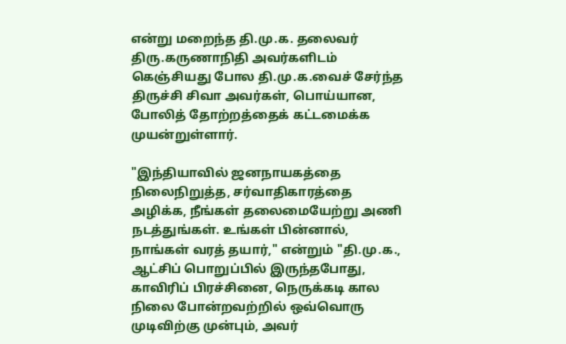என்று மறைந்த தி.மு.க. தலைவர் திரு.கருணாநிதி அவர்களிடம் கெஞ்சியது போல தி.மு.க.வைச் சேர்ந்த திருச்சி சிவா அவர்கள், பொய்யான, போலித் தோற்றத்தைக் கட்டமைக்க முயன்றுள்ளார்.

"இந்தியாவில் ஜனநாயகத்தை நிலைநிறுத்த, சர்வாதிகாரத்தை அழிக்க, நீங்கள் தலைமையேற்று அணி நடத்துங்கள். உங்கள் பின்னால், நாங்கள் வரத் தயார்," என்றும் "தி.மு.க., ஆட்சிப் பொறுப்பில் இருந்தபோது, காவிரிப் பிரச்சினை, நெருக்கடி கால நிலை போன்றவற்றில் ஒவ்வொரு முடிவிற்கு முன்பும், அவர்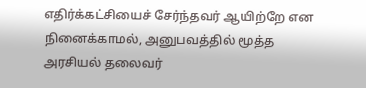எதிர்க்கட்சியைச் சேர்ந்தவர் ஆயிற்றே என நினைக்காமல், அனுபவத்தில் மூத்த அரசியல் தலைவர்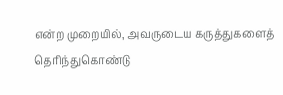என்ற முறையில், அவருடைய கருத்துகளைத் தெரிந்துகொண்டு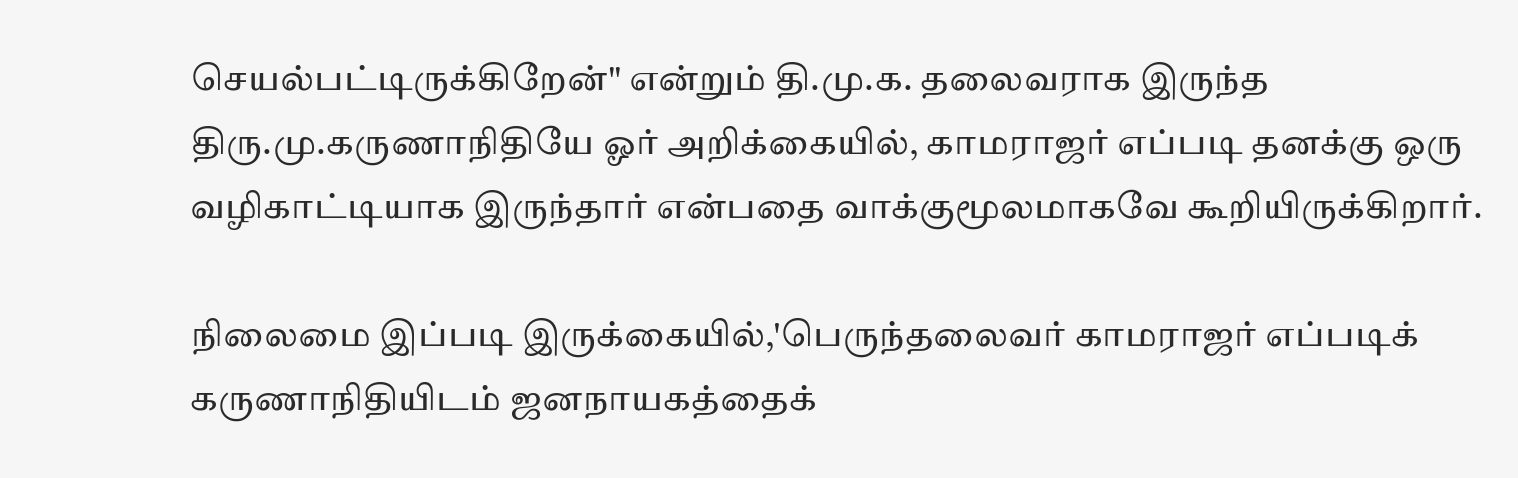செயல்பட்டிருக்கிறேன்" என்றும் தி.மு.க. தலைவராக இருந்த திரு.மு.கருணாநிதியே ஓர் அறிக்கையில், காமராஜர் எப்படி தனக்கு ஒரு வழிகாட்டியாக இருந்தார் என்பதை வாக்குமூலமாகவே கூறியிருக்கிறார்.

நிலைமை இப்படி இருக்கையில்,'பெருந்தலைவர் காமராஜர் எப்படிக் கருணாநிதியிடம் ஜனநாயகத்தைக்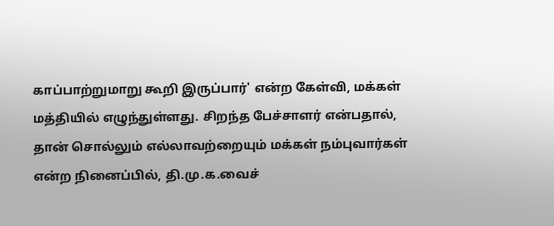காப்பாற்றுமாறு கூறி இருப்பார்' என்ற கேள்வி, மக்கள் மத்தியில் எழுந்துள்ளது. சிறந்த பேச்சாளர் என்பதால், தான் சொல்லும் எல்லாவற்றையும் மக்கள் நம்புவார்கள் என்ற நினைப்பில், தி.மு.க.வைச்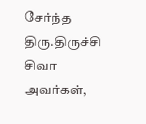சேர்ந்த திரு.திருச்சி சிவா அவர்கள்,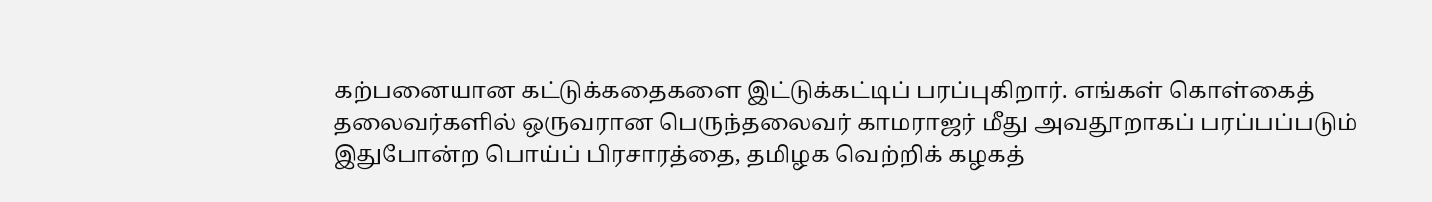கற்பனையான கட்டுக்கதைகளை இட்டுக்கட்டிப் பரப்புகிறார். எங்கள் கொள்கைத் தலைவர்களில் ஒருவரான பெருந்தலைவர் காமராஜர் மீது அவதூறாகப் பரப்பப்படும் இதுபோன்ற பொய்ப் பிரசாரத்தை, தமிழக வெற்றிக் கழகத்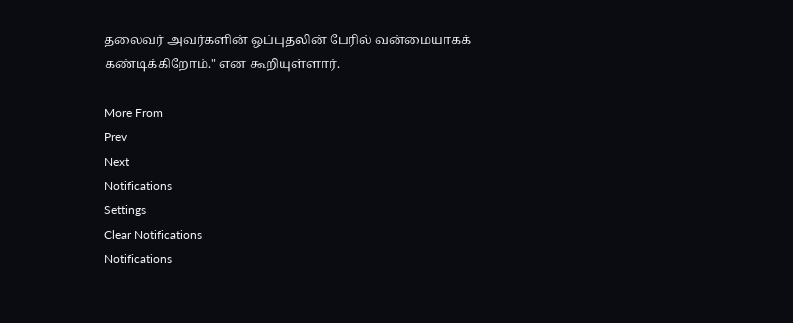தலைவர் அவர்களின் ஒப்புதலின் பேரில் வன்மையாகக் கண்டிக்கிறோம்." என கூறியுள்ளார்.

More From
Prev
Next
Notifications
Settings
Clear Notifications
Notifications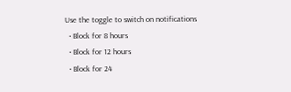Use the toggle to switch on notifications
  • Block for 8 hours
  • Block for 12 hours
  • Block for 24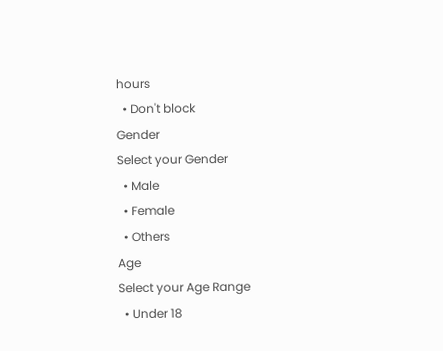hours
  • Don't block
Gender
Select your Gender
  • Male
  • Female
  • Others
Age
Select your Age Range
  • Under 18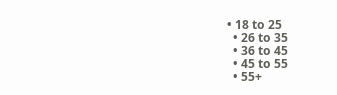• 18 to 25
  • 26 to 35
  • 36 to 45
  • 45 to 55
  • 55+